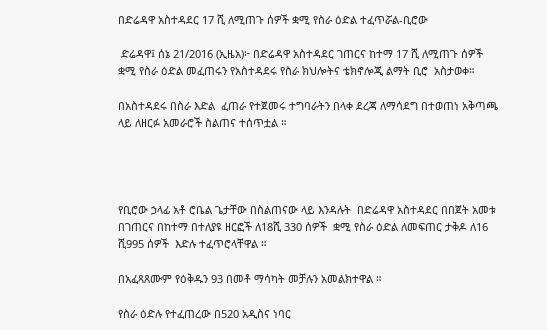በድሬዳዋ አስተዳደር 17 ሺ ለሚጠጉ ሰዎች ቋሚ የስራ ዕድል ተፈጥሯል-ቢሮው

 ድሬዳዋ፤ ሰኔ 21/2016 (ኢዜአ)፦ በድሬዳዋ አስተዳደር ገጠርና ከተማ 17 ሺ ለሚጠጉ ሰዎች  ቋሚ የስራ ዕድል መፈጠሩን የአስተዳደሩ የስራ ክህሎትና ቴክኖሎጂ ልማት ቢሮ  አስታወቀ።

በአስተዳደሩ በስራ እድል  ፈጠራ የተጀመሩ ተግባራትን በላቀ ደረጃ ለማሳደግ በተወጠነ አቅጣጫ ላይ ለዘርፉ አመራሮች ስልጠና ተሰጥቷል ።




የቢሮው ኃላፊ አቶ ሮቤል ጌታቸው በስልጠናው ላይ እንዳሉት  በድሬዳዋ አስተዳደር በበጀት አመቱ በገጠርና በከተማ በተለያዩ ዘርፎች ለ18ሺ 330 ሰዎች  ቋሚ የስራ ዕድል ለመፍጠር ታቅዶ ለ16 ሺ995 ሰዎች  እድሉ ተፈጥሮላቸዋል ።

በአፈጻጸሙም የዕቅዱን 93 በመቶ ማሳካት መቻሉን አመልክተዋል ።

የስራ ዕድሉ የተፈጠረው በ520 አዲስና ነባር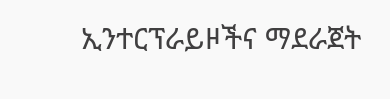ኢንተርፕራይዞችና ማደራጀት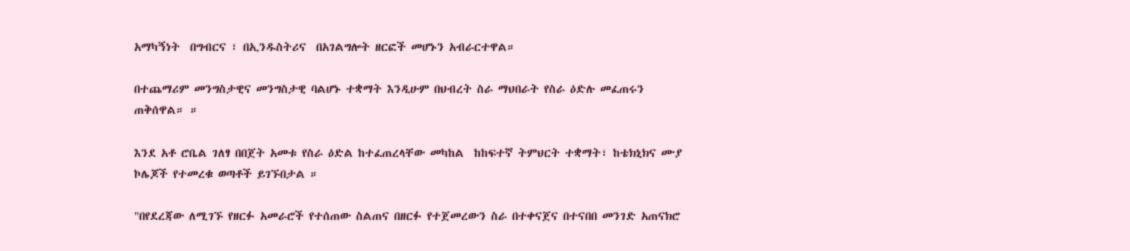አማካኝነት  በግብርና ፣ በኢንዱስትሪና  በአገልግሎት ዘርፎች መሆኑን አብራርተዋል።

በተጨማሪም መንግስታዊና መንግስታዊ ባልሆኑ ተቋማት እንዲሁም በህብረት ስራ ማህበራት የስራ ዕድሉ መፈጠሩን  ጠቅሰዋል። ።

እንደ አቶ ሮቤል ገለፃ በበጀት አመቱ የስራ ዕድል ከተፈጠረላቸው መካከል  ከከፍተኛ ትምህርት ተቋማት፣ ከቴክኒክና ሙያ ኮሌጆች የተመረቁ ወጣቶች ይገኙበታል ።

"በየደረጃው ለሚገኙ የዘርፉ አመራሮች የተሰጠው ስልጠና በዘርፉ የተጀመረውን ስራ በተቀናጀና በተናበበ መንገድ አጠናክሮ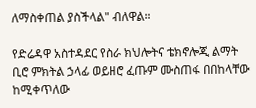ለማስቀጠል ያስችላል" ብለዋል።

የድሬዳዋ አስተዳደር የስራ ክህሎትና ቴክኖሎጂ ልማት ቢሮ ምክትል ኃላፊ ወይዘሮ ፈጡም ሙስጠፋ በበከላቸው ከሚቀጥለው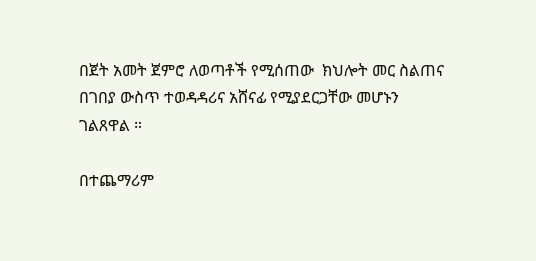በጀት አመት ጀምሮ ለወጣቶች የሚሰጠው  ክህሎት መር ስልጠና በገበያ ውስጥ ተወዳዳሪና አሸናፊ የሚያደርጋቸው መሆኑን ገልጸዋል ።

በተጨማሪም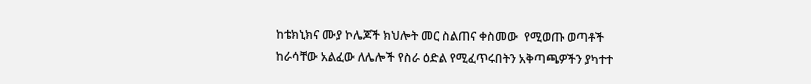ከቴክኒክና ሙያ ኮሌጆች ክህሎት መር ስልጠና ቀስመው  የሚወጡ ወጣቶች ከራሳቸው አልፈው ለሌሎች የስራ ዕድል የሚፈጥሩበትን አቅጣጫዎችን ያካተተ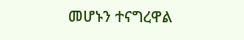መሆኑን ተናግረዋል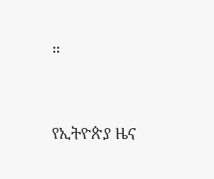።



የኢትዮጵያ ዜና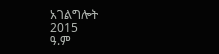አገልግሎት
2015
ዓ.ም